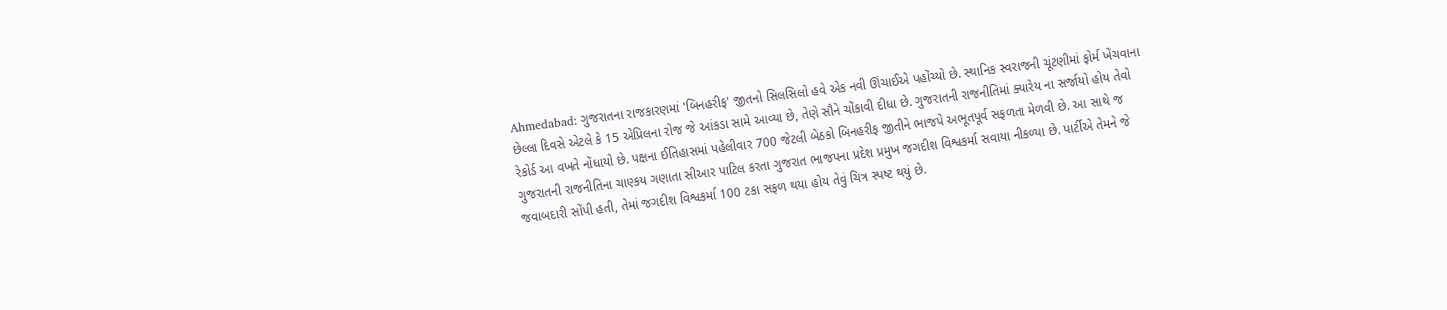Ahmedabad: ગુજરાતના રાજકારણમાં 'બિનહરીફ' જીતનો સિલસિલો હવે એક નવી ઊંચાઈએ પહોંચ્યો છે. સ્થાનિક સ્વરાજની ચૂંટણીમાં ફોર્મ ખેંચવાના છેલ્લા દિવસે એટલે કે 15 એપ્રિલના રોજ જે આંકડા સામે આવ્યા છે, તેણે સૌને ચોંકાવી દીધા છે. ગુજરાતની રાજનીતિમાં ક્યારેય ના સર્જાયો હોય તેવો રેકોર્ડ આ વખતે નોંધાયો છે. પક્ષના ઈતિહાસમાં પહેલીવાર 700 જેટલી બેઠકો બિનહરીફ જીતીને ભાજપે અભૂતપૂર્વ સફળતા મેળવી છે. આ સાથે જ ગુજરાતની રાજનીતિના ચાણ્કય ગણાતા સીઆર પાટિલ કરતા ગુજરાત ભાજપના પ્રદેશ પ્રમુખ જગદીશ વિશ્વકર્મા સવાયા નીકળ્યા છે. પાર્ટીએ તેમને જે જવાબદારી સોંપી હતી, તેમાં જગદીશ વિશ્વકર્મા 100 ટકા સફળ થયા હોય તેવું ચિત્ર સ્પષ્ટ થયું છે.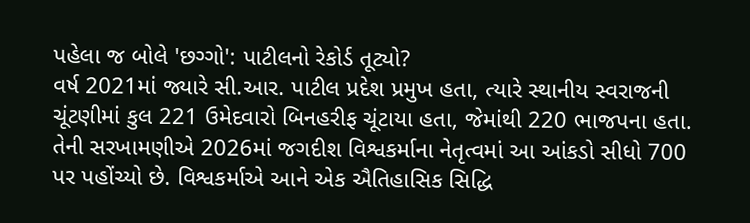પહેલા જ બોલે 'છગ્ગો': પાટીલનો રેકોર્ડ તૂટ્યો?
વર્ષ 2021માં જ્યારે સી.આર. પાટીલ પ્રદેશ પ્રમુખ હતા, ત્યારે સ્થાનીય સ્વરાજની ચૂંટણીમાં કુલ 221 ઉમેદવારો બિનહરીફ ચૂંટાયા હતા, જેમાંથી 220 ભાજપના હતા. તેની સરખામણીએ 2026માં જગદીશ વિશ્વકર્માના નેતૃત્વમાં આ આંકડો સીધો 700 પર પહોંચ્યો છે. વિશ્વકર્માએ આને એક ઐતિહાસિક સિદ્ધિ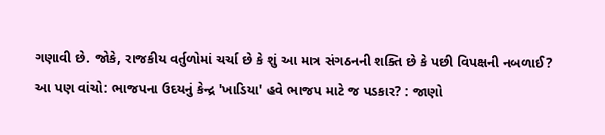ગણાવી છે. જોકે, રાજકીય વર્તુળોમાં ચર્ચા છે કે શું આ માત્ર સંગઠનની શક્તિ છે કે પછી વિપક્ષની નબળાઈ?
આ પણ વાંચો: ભાજપના ઉદયનું કેન્દ્ર 'ખાડિયા' હવે ભાજપ માટે જ પડકાર? : જાણો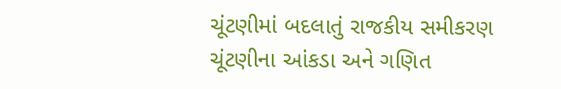ચૂંટણીમાં બદલાતું રાજકીય સમીકરણ
ચૂંટણીના આંકડા અને ગણિત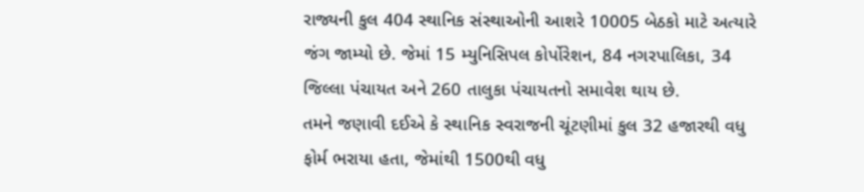રાજ્યની કુલ 404 સ્થાનિક સંસ્થાઓની આશરે 10005 બેઠકો માટે અત્યારે જંગ જામ્યો છે. જેમાં 15 મ્યુનિસિપલ કોર્પોરેશન, 84 નગરપાલિકા, 34 જિલ્લા પંચાયત અને 260 તાલુકા પંચાયતનો સમાવેશ થાય છે.
તમને જણાવી દઈએ કે સ્થાનિક સ્વરાજની ચૂંટણીમાં કુલ 32 હજારથી વધુ ફોર્મ ભરાયા હતા, જેમાંથી 1500થી વધુ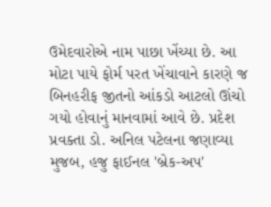ઉમેદવારોએ નામ પાછા ખેંચ્યા છે. આ મોટા પાયે ફોર્મ પરત ખેંચાવાને કારણે જ બિનહરીફ જીતનો આંકડો આટલો ઊંચો ગયો હોવાનું માનવામાં આવે છે. પ્રદેશ પ્રવક્તા ડો. અનિલ પટેલના જણાવ્યા મુજબ, હજુ ફાઈનલ 'બ્રેક-અપ'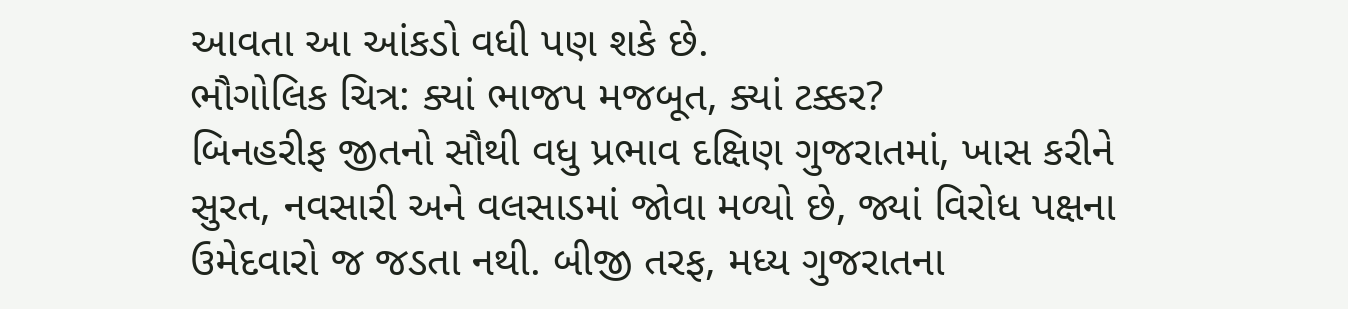આવતા આ આંકડો વધી પણ શકે છે.
ભૌગોલિક ચિત્ર: ક્યાં ભાજપ મજબૂત, ક્યાં ટક્કર?
બિનહરીફ જીતનો સૌથી વધુ પ્રભાવ દક્ષિણ ગુજરાતમાં, ખાસ કરીને સુરત, નવસારી અને વલસાડમાં જોવા મળ્યો છે, જ્યાં વિરોધ પક્ષના ઉમેદવારો જ જડતા નથી. બીજી તરફ, મધ્ય ગુજરાતના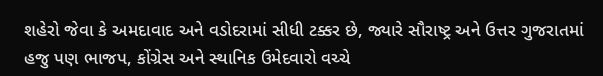શહેરો જેવા કે અમદાવાદ અને વડોદરામાં સીધી ટક્કર છે, જ્યારે સૌરાષ્ટ્ર અને ઉત્તર ગુજરાતમાં હજુ પણ ભાજપ, કોંગ્રેસ અને સ્થાનિક ઉમેદવારો વચ્ચે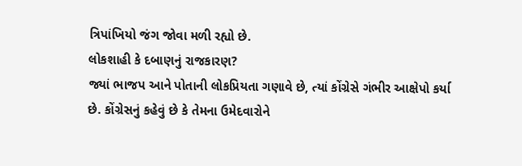ત્રિપાંખિયો જંગ જોવા મળી રહ્યો છે.
લોકશાહી કે દબાણનું રાજકારણ?
જ્યાં ભાજપ આને પોતાની લોકપ્રિયતા ગણાવે છે, ત્યાં કોંગ્રેસે ગંભીર આક્ષેપો કર્યા છે. કોંગ્રેસનું કહેવું છે કે તેમના ઉમેદવારોને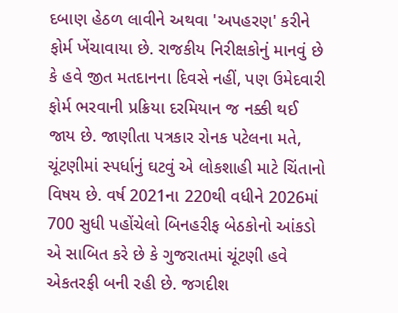દબાણ હેઠળ લાવીને અથવા 'અપહરણ' કરીને ફોર્મ ખેંચાવાયા છે. રાજકીય નિરીક્ષકોનું માનવું છે કે હવે જીત મતદાનના દિવસે નહીં, પણ ઉમેદવારી ફોર્મ ભરવાની પ્રક્રિયા દરમિયાન જ નક્કી થઈ જાય છે. જાણીતા પત્રકાર રોનક પટેલના મતે, ચૂંટણીમાં સ્પર્ધાનું ઘટવું એ લોકશાહી માટે ચિંતાનો વિષય છે. વર્ષ 2021ના 220થી વધીને 2026માં 700 સુધી પહોંચેલો બિનહરીફ બેઠકોનો આંકડો એ સાબિત કરે છે કે ગુજરાતમાં ચૂંટણી હવે એકતરફી બની રહી છે. જગદીશ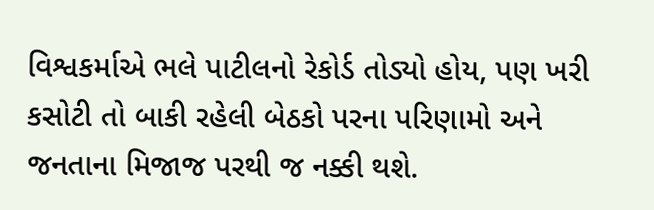વિશ્વકર્માએ ભલે પાટીલનો રેકોર્ડ તોડ્યો હોય, પણ ખરી કસોટી તો બાકી રહેલી બેઠકો પરના પરિણામો અને જનતાના મિજાજ પરથી જ નક્કી થશે.